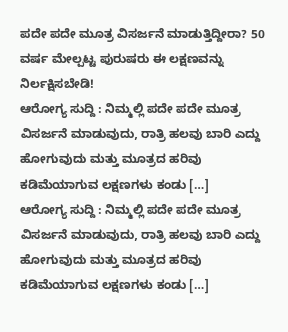ಪದೇ ಪದೇ ಮೂತ್ರ ವಿಸರ್ಜನೆ ಮಾಡುತ್ತಿದ್ದೀರಾ? 50 ವರ್ಷ ಮೇಲ್ಪಟ್ಟ ಪುರುಷರು ಈ ಲಕ್ಷಣವನ್ನು ನಿರ್ಲಕ್ಷಿಸಬೇಡಿ!
ಆರೋಗ್ಯ ಸುದ್ದಿ : ನಿಮ್ಮಲ್ಲಿ ಪದೇ ಪದೇ ಮೂತ್ರ ವಿಸರ್ಜನೆ ಮಾಡುವುದು, ರಾತ್ರಿ ಹಲವು ಬಾರಿ ಎದ್ದು ಹೋಗುವುದು ಮತ್ತು ಮೂತ್ರದ ಹರಿವು ಕಡಿಮೆಯಾಗುವ ಲಕ್ಷಣಗಳು ಕಂಡು […]
ಆರೋಗ್ಯ ಸುದ್ದಿ : ನಿಮ್ಮಲ್ಲಿ ಪದೇ ಪದೇ ಮೂತ್ರ ವಿಸರ್ಜನೆ ಮಾಡುವುದು, ರಾತ್ರಿ ಹಲವು ಬಾರಿ ಎದ್ದು ಹೋಗುವುದು ಮತ್ತು ಮೂತ್ರದ ಹರಿವು ಕಡಿಮೆಯಾಗುವ ಲಕ್ಷಣಗಳು ಕಂಡು […]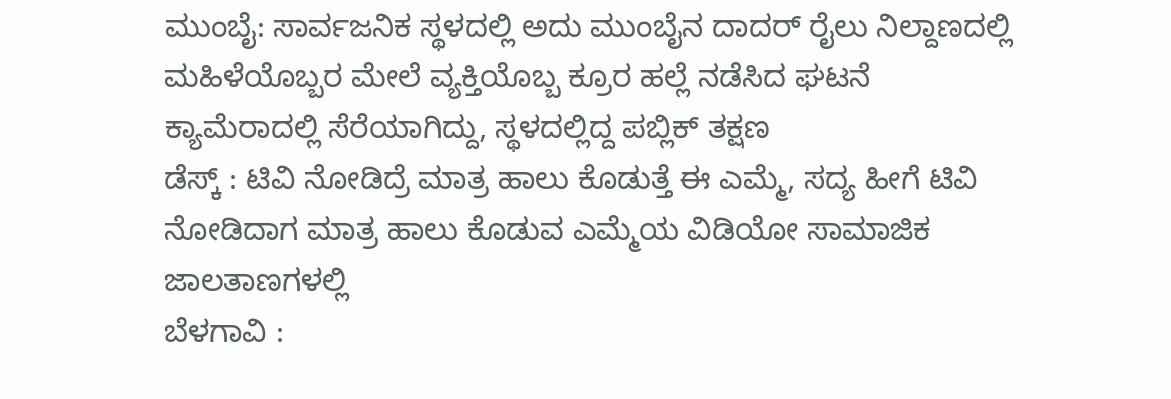ಮುಂಬೈ: ಸಾರ್ವಜನಿಕ ಸ್ಥಳದಲ್ಲಿ ಅದು ಮುಂಬೈನ ದಾದರ್ ರೈಲು ನಿಲ್ದಾಣದಲ್ಲಿ ಮಹಿಳೆಯೊಬ್ಬರ ಮೇಲೆ ವ್ಯಕ್ತಿಯೊಬ್ಬ ಕ್ರೂರ ಹಲ್ಲೆ ನಡೆಸಿದ ಘಟನೆ ಕ್ಯಾಮೆರಾದಲ್ಲಿ ಸೆರೆಯಾಗಿದ್ದು, ಸ್ಥಳದಲ್ಲಿದ್ದ ಪಬ್ಲಿಕ್ ತಕ್ಷಣ
ಡೆಸ್ಕ್ : ಟಿವಿ ನೋಡಿದ್ರೆ ಮಾತ್ರ ಹಾಲು ಕೊಡುತ್ತೆ ಈ ಎಮ್ಮೆ, ಸದ್ಯ ಹೀಗೆ ಟಿವಿ ನೋಡಿದಾಗ ಮಾತ್ರ ಹಾಲು ಕೊಡುವ ಎಮ್ಮೆಯ ವಿಡಿಯೋ ಸಾಮಾಜಿಕ ಜಾಲತಾಣಗಳಲ್ಲಿ
ಬೆಳಗಾವಿ :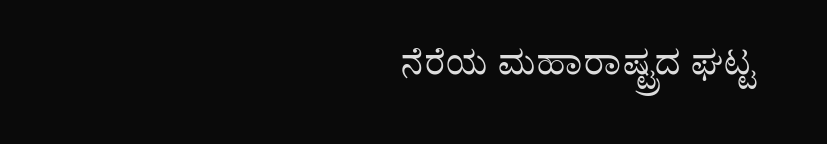ನೆರೆಯ ಮಹಾರಾಷ್ಟ್ರದ ಘಟ್ಟ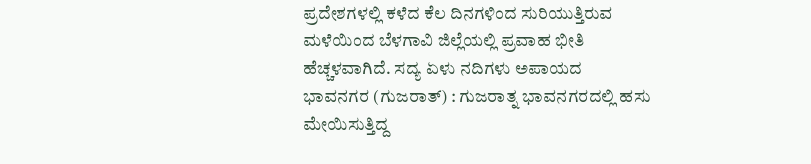ಪ್ರದೇಶಗಳಲ್ಲಿ ಕಳೆದ ಕೆಲ ದಿನಗಳಿಂದ ಸುರಿಯುತ್ತಿರುವ ಮಳೆಯಿಂದ ಬೆಳಗಾವಿ ಜಿಲ್ಲೆಯಲ್ಲಿ ಪ್ರವಾಹ ಭೀತಿ ಹೆಚ್ಚಳವಾಗಿದೆ. ಸದ್ಯ ಏಳು ನದಿಗಳು ಅಪಾಯದ
ಭಾವನಗರ (ಗುಜರಾತ್) : ಗುಜರಾತ್ನ ಭಾವನಗರದಲ್ಲಿ ಹಸು ಮೇಯಿಸುತ್ತಿದ್ದ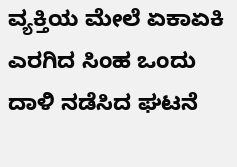ವ್ಯಕ್ತಿಯ ಮೇಲೆ ಏಕಾಏಕಿ ಎರಗಿದ ಸಿಂಹ ಒಂದು ದಾಳಿ ನಡೆಸಿದ ಘಟನೆ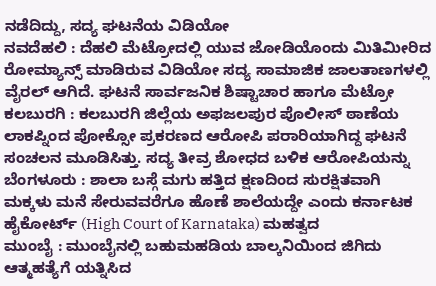ನಡೆದಿದ್ದು, ಸದ್ಯ ಘಟನೆಯ ವಿಡಿಯೋ
ನವದೆಹಲಿ : ದೆಹಲಿ ಮೆಟ್ರೋದಲ್ಲಿ ಯುವ ಜೋಡಿಯೊಂದು ಮಿತಿಮೀರಿದ ರೋಮ್ಯಾನ್ಸ್ ಮಾಡಿರುವ ವಿಡಿಯೋ ಸದ್ಯ ಸಾಮಾಜಿಕ ಜಾಲತಾಣಗಳಲ್ಲಿ ವೈರಲ್ ಆಗಿದೆ. ಘಟನೆ ಸಾರ್ವಜನಿಕ ಶಿಷ್ಟಾಚಾರ ಹಾಗೂ ಮೆಟ್ರೋ
ಕಲಬುರಗಿ : ಕಲಬುರಗಿ ಜಿಲ್ಲೆಯ ಅಫಜಲಪುರ ಪೊಲೀಸ್ ಠಾಣೆಯ ಲಾಕಪ್ನಿಂದ ಪೋಕ್ಸೋ ಪ್ರಕರಣದ ಆರೋಪಿ ಪರಾರಿಯಾಗಿದ್ದ ಘಟನೆ ಸಂಚಲನ ಮೂಡಿಸಿತ್ತು. ಸದ್ಯ ತೀವ್ರ ಶೋಧದ ಬಳಿಕ ಆರೋಪಿಯನ್ನು
ಬೆಂಗಳೂರು : ಶಾಲಾ ಬಸ್ಗೆ ಮಗು ಹತ್ತಿದ ಕ್ಷಣದಿಂದ ಸುರಕ್ಷಿತವಾಗಿ ಮಕ್ಕಳು ಮನೆ ಸೇರುವವರೆಗೂ ಹೊಣೆ ಶಾಲೆಯದ್ದೇ ಎಂದು ಕರ್ನಾಟಕ ಹೈಕೋರ್ಟ್ (High Court of Karnataka) ಮಹತ್ವದ
ಮುಂಬೈ : ಮುಂಬೈನಲ್ಲಿ ಬಹುಮಹಡಿಯ ಬಾಲ್ಕನಿಯಿಂದ ಜಿಗಿದು ಆತ್ಮಹತ್ಯೆಗೆ ಯತ್ನಿಸಿದ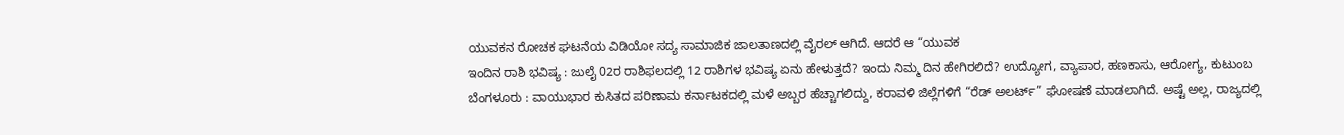ಯುವಕನ ರೋಚಕ ಘಟನೆಯ ವಿಡಿಯೋ ಸದ್ಯ ಸಾಮಾಜಿಕ ಜಾಲತಾಣದಲ್ಲಿ ವೈರಲ್ ಆಗಿದೆ. ಆದರೆ ಆ “ಯುವಕ
ಇಂದಿನ ರಾಶಿ ಭವಿಷ್ಯ : ಜುಲೈ 02ರ ರಾಶಿಫಲದಲ್ಲಿ 12 ರಾಶಿಗಳ ಭವಿಷ್ಯ ಏನು ಹೇಳುತ್ತದೆ? ಇಂದು ನಿಮ್ಮ ದಿನ ಹೇಗಿರಲಿದೆ? ಉದ್ಯೋಗ, ವ್ಯಾಪಾರ, ಹಣಕಾಸು, ಆರೋಗ್ಯ, ಕುಟುಂಬ
ಬೆಂಗಳೂರು : ವಾಯುಭಾರ ಕುಸಿತದ ಪರಿಣಾಮ ಕರ್ನಾಟಕದಲ್ಲಿ ಮಳೆ ಅಬ್ಬರ ಹೆಚ್ಚಾಗಲಿದ್ದು, ಕರಾವಳಿ ಜಿಲ್ಲೆಗಳಿಗೆ “ರೆಡ್ ಅಲರ್ಟ್” ಘೋಷಣೆ ಮಾಡಲಾಗಿದೆ. ಅಷ್ಟೆ ಅಲ್ಲ, ರಾಜ್ಯದಲ್ಲಿ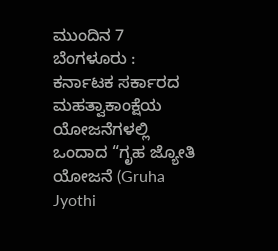ಮುಂದಿನ 7
ಬೆಂಗಳೂರು : ಕರ್ನಾಟಕ ಸರ್ಕಾರದ ಮಹತ್ವಾಕಾಂಕ್ಷೆಯ ಯೋಜನೆಗಳಲ್ಲಿ ಒಂದಾದ “ಗೃಹ ಜ್ಯೋತಿ ಯೋಜನೆ (Gruha Jyothi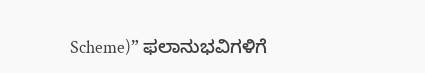Scheme)” ಫಲಾನುಭವಿಗಳಿಗೆ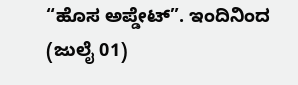“ಹೊಸ ಅಪ್ಡೇಟ್”. ಇಂದಿನಿಂದ (ಜುಲೈ 01)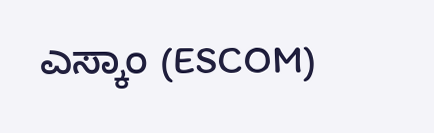ಎಸ್ಕಾಂ (ESCOM)